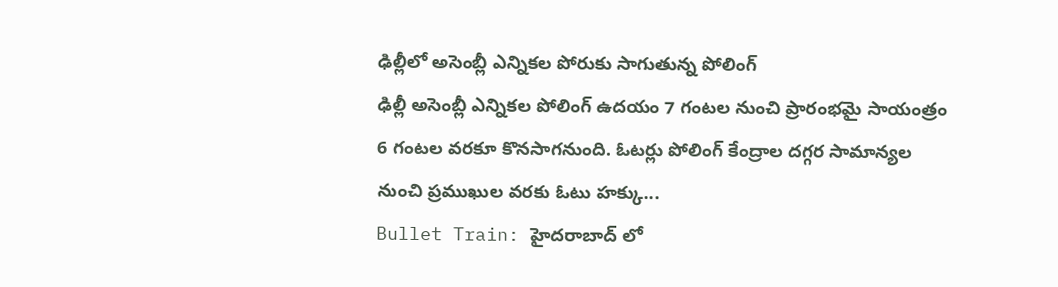ఢిల్లీలో అసెంబ్లీ ఎన్నికల పోరుకు సాగుతున్న పోలింగ్
ఢిల్లీ అసెంబ్లీ ఎన్నికల పోలింగ్ ఉదయం 7 గంటల నుంచి ప్రారంభమై సాయంత్రం 6 గంటల వరకూ కొనసాగనుంది. ఓటర్లు పోలింగ్ కేంద్రాల దగ్గర సామాన్యల నుంచి ప్రముఖుల వరకు ఓటు హక్కు...
Bullet Train: హైదరాబాద్ లో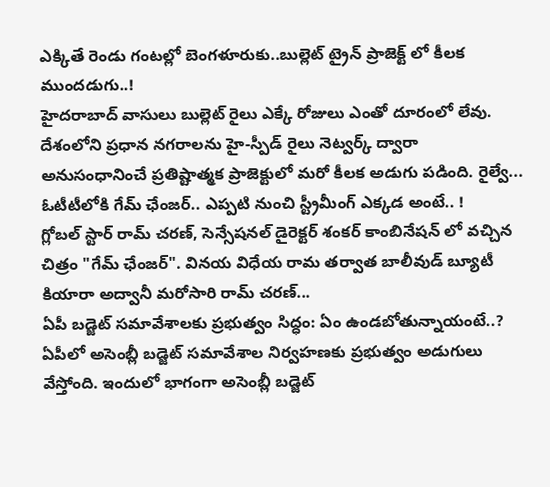ఎక్కితే రెండు గంటల్లో బెంగళూరుకు..బుల్లెట్ ట్రైన్ ప్రాజెక్ట్ లో కీలక ముందడుగు..!
హైదరాబాద్ వాసులు బుల్లెట్ రైలు ఎక్కే రోజులు ఎంతో దూరంలో లేవు. దేశంలోని ప్రధాన నగరాలను హై-స్పీడ్ రైలు నెట్వర్క్ ద్వారా అనుసంధానించే ప్రతిష్టాత్మక ప్రాజెక్టులో మరో కీలక అడుగు పడింది. రైల్వే...
ఓటీటీలోకి గేమ్ ఛేంజర్.. ఎప్పటి నుంచి స్ట్రీమీంగ్ ఎక్కడ అంటే.. !
గ్లోబల్ స్టార్ రామ్ చరణ్, సెన్సేషనల్ డైరెక్టర్ శంకర్ కాంబినేషన్ లో వచ్చిన చిత్రం "గేమ్ ఛేంజర్". వినయ విధేయ రామ తర్వాత బాలీవుడ్ బ్యూటీ కియారా అద్వానీ మరోసారి రామ్ చరణ్...
ఏపీ బడ్జెట్ సమావేశాలకు ప్రభుత్వం సిద్ధం: ఏం ఉండబోతున్నాయంటే..?
ఏపీలో అసెంబ్లీ బడ్జెట్ సమావేశాల నిర్వహణకు ప్రభుత్వం అడుగులు వేస్తోంది. ఇందులో భాగంగా అసెంబ్లీ బడ్జెట్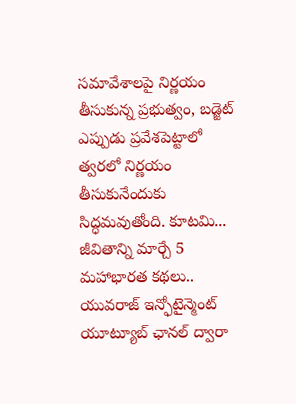సమావేశాలపై నిర్ణయం తీసుకున్న ప్రభుత్వం, బడ్జెట్ ఎప్పుడు ప్రవేశపెట్టాలో త్వరలో నిర్ణయం తీసుకునేందుకు సిద్ధమవుతోంది. కూటమి...
జీవితాన్ని మార్చే 5 మహాభారత కథలు..
యువరాజ్ ఇన్ఫోటైన్మెంట్ యూట్యూబ్ ఛానల్ ద్వారా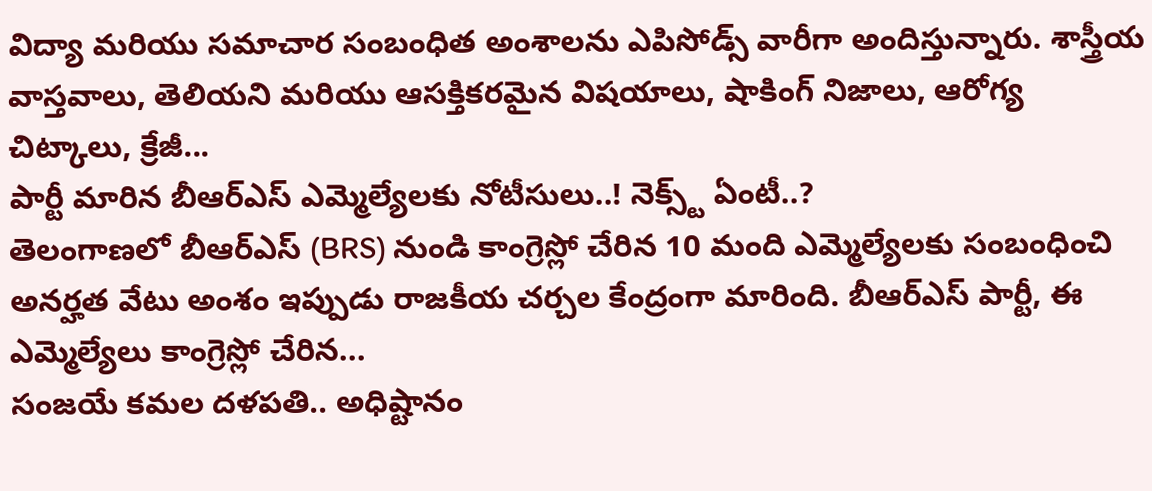విద్యా మరియు సమాచార సంబంధిత అంశాలను ఎపిసోడ్స్ వారీగా అందిస్తున్నారు. శాస్త్రీయ వాస్తవాలు, తెలియని మరియు ఆసక్తికరమైన విషయాలు, షాకింగ్ నిజాలు, ఆరోగ్య చిట్కాలు, క్రేజీ...
పార్టీ మారిన బీఆర్ఎస్ ఎమ్మెల్యేలకు నోటీసులు..! నెక్స్ట్ ఏంటీ..?
తెలంగాణలో బీఆర్ఎస్ (BRS) నుండి కాంగ్రెస్లో చేరిన 10 మంది ఎమ్మెల్యేలకు సంబంధించి అనర్హత వేటు అంశం ఇప్పుడు రాజకీయ చర్చల కేంద్రంగా మారింది. బీఆర్ఎస్ పార్టీ, ఈ ఎమ్మెల్యేలు కాంగ్రెస్లో చేరిన...
సంజయే కమల దళపతి.. అధిష్టానం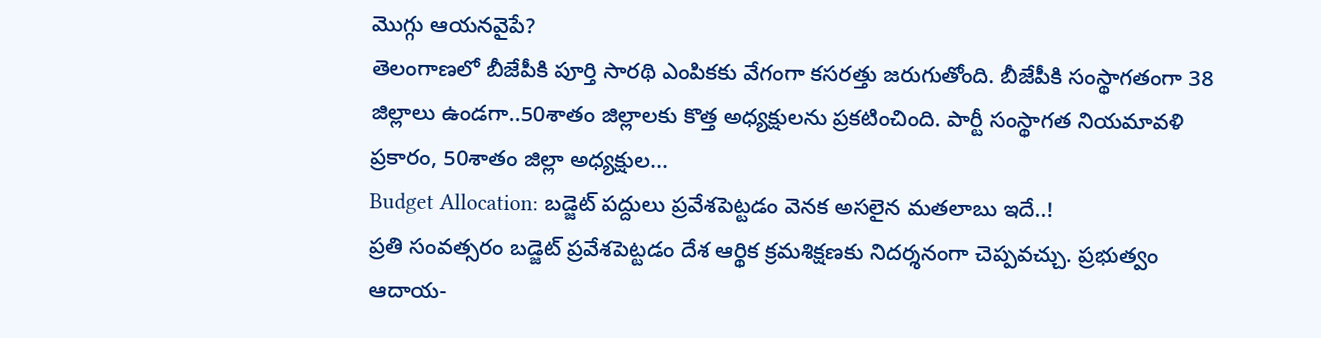మొగ్గు ఆయనవైపే?
తెలంగాణలో బీజేపీకి పూర్తి సారథి ఎంపికకు వేగంగా కసరత్తు జరుగుతోంది. బీజేపీకి సంస్థాగతంగా 38 జిల్లాలు ఉండగా..50శాతం జిల్లాలకు కొత్త అధ్యక్షులను ప్రకటించింది. పార్టీ సంస్థాగత నియమావళి ప్రకారం, 50శాతం జిల్లా అధ్యక్షుల...
Budget Allocation: బడ్జెట్ పద్దులు ప్రవేశపెట్టడం వెనక అసలైన మతలాబు ఇదే..!
ప్రతి సంవత్సరం బడ్జెట్ ప్రవేశపెట్టడం దేశ ఆర్థిక క్రమశిక్షణకు నిదర్శనంగా చెప్పవచ్చు. ప్రభుత్వం ఆదాయ-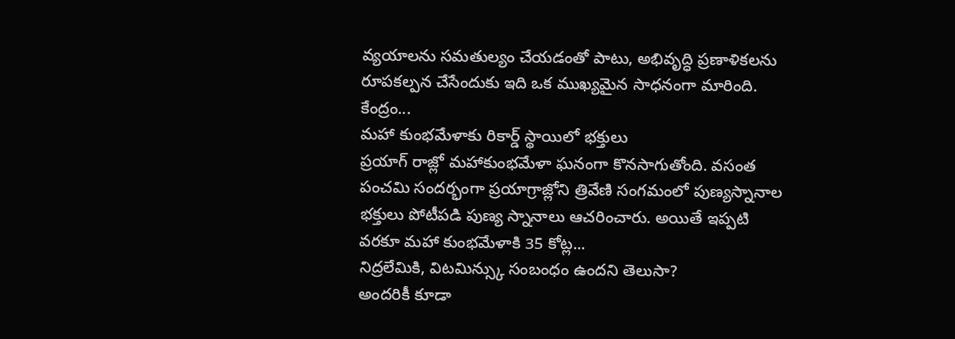వ్యయాలను సమతుల్యం చేయడంతో పాటు, అభివృద్ధి ప్రణాళికలను రూపకల్పన చేసేందుకు ఇది ఒక ముఖ్యమైన సాధనంగా మారింది. కేంద్రం...
మహా కుంభమేళాకు రికార్డ్ స్థాయిలో భక్తులు
ప్రయాగ్ రాజ్లో మహాకుంభమేళా ఘనంగా కొనసాగుతోంది. వసంత పంచమి సందర్భంగా ప్రయాగ్రాజ్లోని త్రివేణి సంగమంలో పుణ్యస్నానాల భక్తులు పోటీపడి పుణ్య స్నానాలు ఆచరించారు. అయితే ఇప్పటి వరకూ మహా కుంభమేళాకి 35 కోట్ల...
నిద్రలేమికి, విటమిన్స్కు సంబంధం ఉందని తెలుసా?
అందరికీ కూడా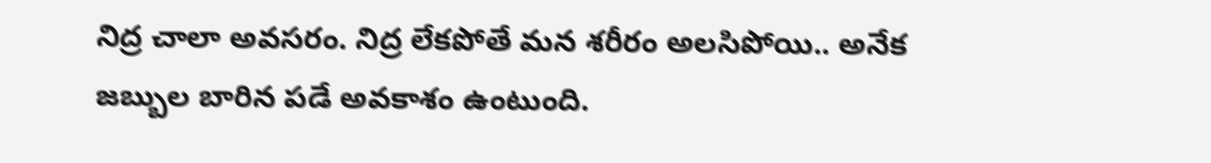నిద్ర చాలా అవసరం. నిద్ర లేకపోతే మన శరీరం అలసిపోయి.. అనేక జబ్బుల బారిన పడే అవకాశం ఉంటుంది.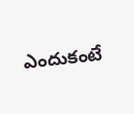ఎందుకంటే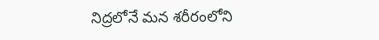నిద్రలోనే మన శరీరంలోని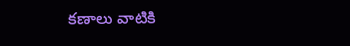కణాలు వాటికి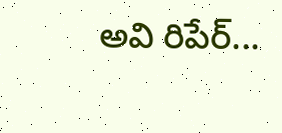అవి రిపేర్...